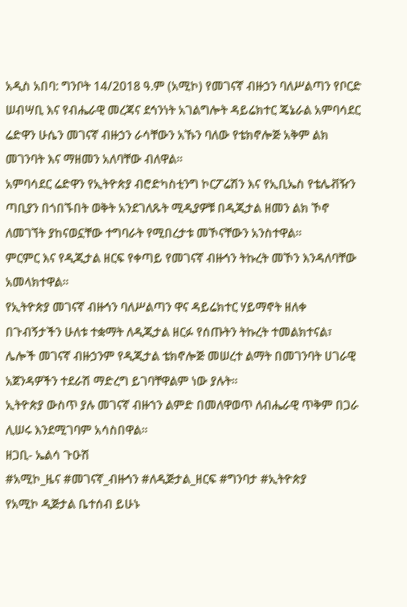አዲስ አበባ: ግንቦት 14/2018 ዓ.ም (አሚኮ) የመገናኛ ብዙኃን ባለሥልጣን የቦርድ ሠብሣቢ እና የብሔራዊ መረጃና ደኅንነት አገልግሎት ዳይሬክተር ጄኔራል አምባሳደር ሬድዋን ሁሴን መገናኛ ብዙኃን ራሳቸውን አኹን ባለው የቴክኖሎጅ አቅም ልክ መገንባት እና ማዘመን አለባቸው ብለዋል።
አምባሳደር ሬድዋን የኢትዮጵያ ብሮድካስቲንግ ኮርፖሬሽን እና የኢቢኤስ የቴሌቭዥን ጣቢያን በጎበኙበት ወቅት አንደገለጹት ሚዲያዎቹ በዲጂታል ዘመን ልክ ኾኖ ለመገኘት ያከናወኗቸው ተግባራት የሚበረታቱ መኾናቸውን አንስተዋል።
ምርምር እና የዲጂታል ዘርፍ የቀጣይ የመገናኛ ብዙኅን ትኩረት መኾን እንዳለባቸው አመላክተዋል።
የኢትዮጵያ መገናኛ ብዙኅን ባለሥልጣን ዋና ዳይሬክተር ሃይማኖት ዘለቀ በጉብኝታችን ሁለቱ ተቋማት ለዲጂታል ዘርፉ የሰጡትን ትኩረት ተመልክተናል፣ ሌሎች መገናኛ ብዙኃንም የዲጂታል ቴክኖሎጅ መሠረተ ልማት በመገንባት ሀገራዊ አጀንዳዎችን ተደራሽ ማድረግ ይገባቸዋልም ነው ያሉት።
ኢትዮጵያ ውስጥ ያሉ መገናኛ ብዙኀን ልምድ በመለዋወጥ ለብሔራዊ ጥቅም በጋራ ሊሠሩ እንደሚገባም አሳስበዋል።
ዘጋቢ- ኤልሳ ጉዑሽ
#አሚኮ_ዜና #መገናኛ_ብዙኅን #ለዲጅታል_ዘርፍ #ግንባታ #ኢትዮጵያ
የአሚኮ ዲጅታል ቤተሰብ ይሁኑ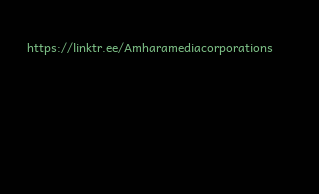https://linktr.ee/Amharamediacorporations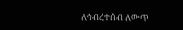ለኅብረተሰብ ለውጥ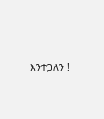እንተጋለን !